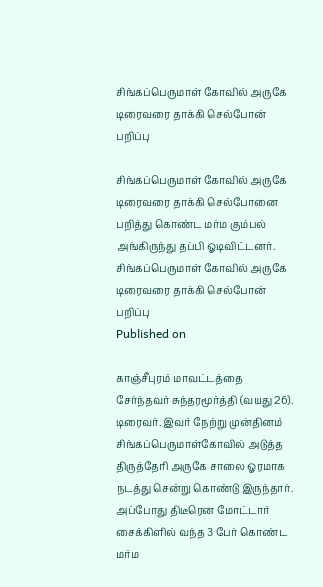சிங்கப்பெருமாள் கோவில் அருகே டிரைவரை தாக்கி செல்போன் பறிப்பு

சிங்கப்பெருமாள் கோவில் அருகே டிரைவரை தாக்கி செல்போனை பறித்து கொண்ட மர்ம கும்பல் அங்கிருந்து தப்பி ஓடிவிட்டனர்.
சிங்கப்பெருமாள் கோவில் அருகே டிரைவரை தாக்கி செல்போன் பறிப்பு
Published on

காஞ்சீபுரம் மாவட்டத்தை சேர்ந்தவர் சுந்தரமூர்த்தி (வயது 26). டிரைவர். இவர் நேற்று முன்தினம் சிங்கப்பெருமாள்கோவில் அடுத்த திருத்தேரி அருகே சாலை ஓரமாக நடத்து சென்று கொண்டு இருந்தார். அப்போது திடீரென மோட்டார் சைக்கிளில் வந்த 3 பேர் கொண்ட மர்ம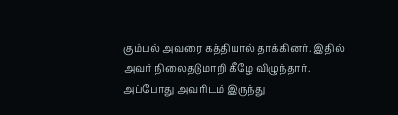கும்பல் அவரை கத்தியால் தாக்கினர். இதில் அவர் நிலைதடுமாறி கீழே விழுந்தார். அப்போது அவரிடம் இருந்து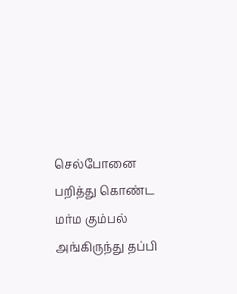செல்போனை பறித்து கொண்ட மர்ம கும்பல் அங்கிருந்து தப்பி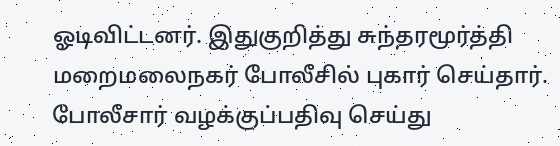ஓடிவிட்டனர். இதுகுறித்து சுந்தரமூர்த்தி மறைமலைநகர் போலீசில் புகார் செய்தார். போலீசார் வழக்குப்பதிவு செய்து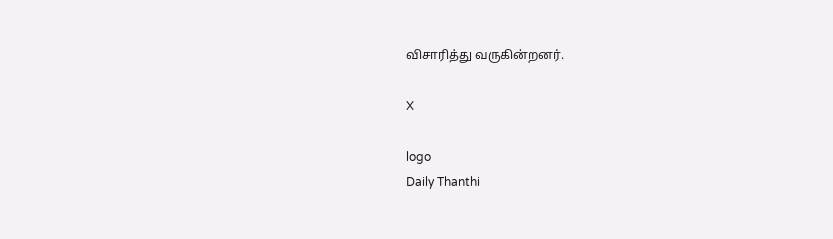விசாரித்து வருகின்றனர்.

X

logo
Daily Thanthi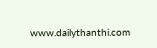www.dailythanthi.com